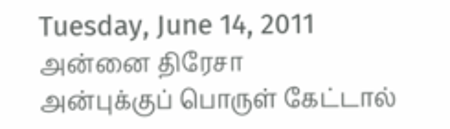Tuesday, June 14, 2011
அன்னை திரேசா
அன்புக்குப் பொருள் கேட்டால்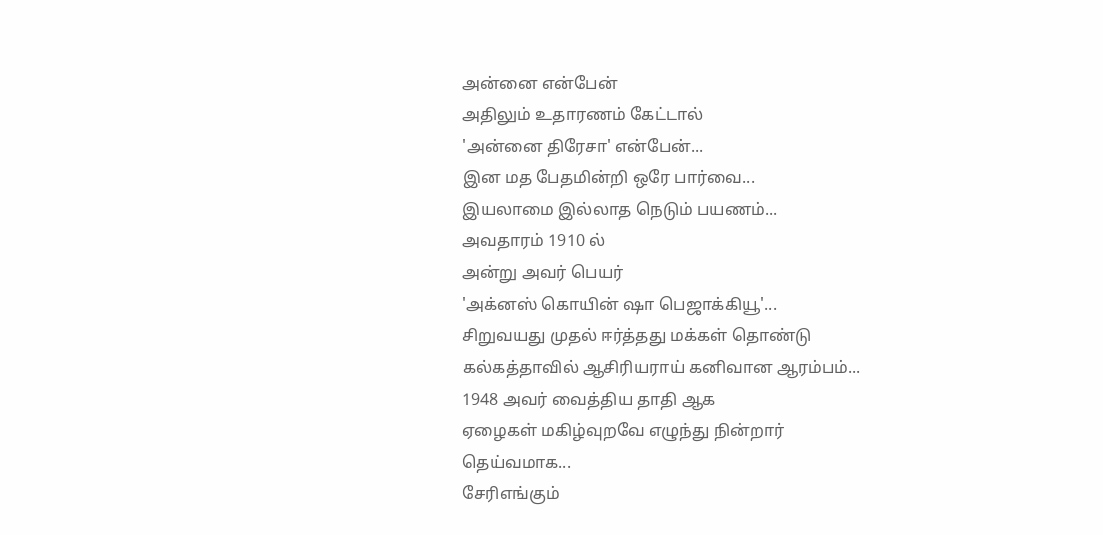அன்னை என்பேன்
அதிலும் உதாரணம் கேட்டால்
'அன்னை திரேசா' என்பேன்...
இன மத பேதமின்றி ஒரே பார்வை...
இயலாமை இல்லாத நெடும் பயணம்...
அவதாரம் 1910 ல்
அன்று அவர் பெயர்
'அக்னஸ் கொயின் ஷா பெஜாக்கியூ'...
சிறுவயது முதல் ஈர்த்தது மக்கள் தொண்டு
கல்கத்தாவில் ஆசிரியராய் கனிவான ஆரம்பம்...
1948 அவர் வைத்திய தாதி ஆக
ஏழைகள் மகிழ்வுறவே எழுந்து நின்றார்
தெய்வமாக...
சேரிஎங்கும்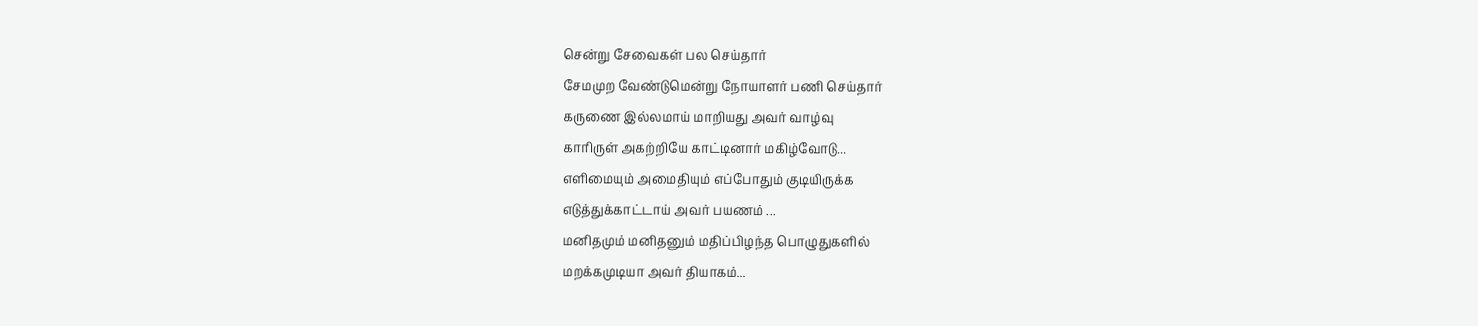சென்று சேவைகள் பல செய்தார்
சேமமுற வேண்டுமென்று நோயாளர் பணி செய்தார்
கருணை இல்லமாய் மாறியது அவர் வாழ்வு
காரிருள் அகற்றியே காட்டினார் மகிழ்வோடு...
எளிமையும் அமைதியும் எப்போதும் குடியிருக்க
எடுத்துக்காட்டாய் அவர் பயணம் ...
மனிதமும் மனிதனும் மதிப்பிழந்த பொழுதுகளில்
மறக்கமுடியா அவர் தியாகம்...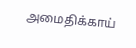அமைதிக்காய்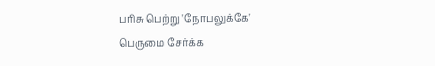பரிசு பெற்று 'நோபலுக்கே'
பெருமை சேர்க்க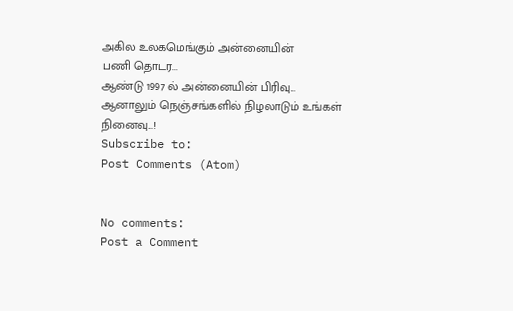அகில உலகமெங்கும் அன்னையின்
பணி தொடர...
ஆண்டு 1997 ல் அன்னையின் பிரிவு...
ஆனாலும் நெஞ்சங்களில் நிழலாடும் உங்கள்
நினைவு...!
Subscribe to:
Post Comments (Atom)


No comments:
Post a Comment